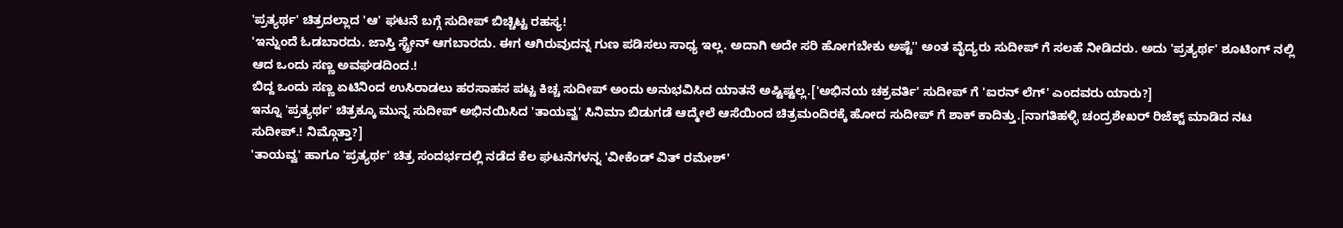'ಪ್ರತ್ಯರ್ಥ' ಚಿತ್ರದಲ್ಲಾದ 'ಆ' ಘಟನೆ ಬಗ್ಗೆ ಸುದೀಪ್ ಬಿಚ್ಚಿಟ್ಟ ರಹಸ್ಯ!
'ಇನ್ನುಂದೆ ಓಡಬಾರದು. ಜಾಸ್ತಿ ಸ್ಟ್ರೇನ್ ಆಗಬಾರದು. ಈಗ ಆಗಿರುವುದನ್ನ ಗುಣ ಪಡಿಸಲು ಸಾಧ್ಯ ಇಲ್ಲ. ಅದಾಗಿ ಅದೇ ಸರಿ ಹೋಗಬೇಕು ಅಷ್ಟೆ'' ಅಂತ ವೈದ್ಯರು ಸುದೀಪ್ ಗೆ ಸಲಹೆ ನೀಡಿದರು. ಅದು 'ಪ್ರತ್ಯರ್ಥ' ಶೂಟಿಂಗ್ ನಲ್ಲಿ ಆದ ಒಂದು ಸಣ್ಣ ಅವಘಡದಿಂದ.!
ಬಿದ್ದ ಒಂದು ಸಣ್ಣ ಏಟಿನಿಂದ ಉಸಿರಾಡಲು ಹರಸಾಹಸ ಪಟ್ಟ ಕಿಚ್ಚ ಸುದೀಪ್ ಅಂದು ಅನುಭವಿಸಿದ ಯಾತನೆ ಅಷ್ಟಿಷ್ಟಲ್ಲ.['ಅಭಿನಯ ಚಕ್ರವರ್ತಿ' ಸುದೀಪ್ ಗೆ 'ಐರನ್ ಲೆಗ್' ಎಂದವರು ಯಾರು?]
ಇನ್ನೂ 'ಪ್ರತ್ಯರ್ಥ' ಚಿತ್ರಕ್ಕೂ ಮುನ್ನ ಸುದೀಪ್ ಅಭಿನಯಿಸಿದ 'ತಾಯವ್ವ' ಸಿನಿಮಾ ಬಿಡುಗಡೆ ಆದ್ಮೇಲೆ ಆಸೆಯಿಂದ ಚಿತ್ರಮಂದಿರಕ್ಕೆ ಹೋದ ಸುದೀಪ್ ಗೆ ಶಾಕ್ ಕಾದಿತ್ತು.[ನಾಗತಿಹಳ್ಳಿ ಚಂದ್ರಶೇಖರ್ ರಿಜೆಕ್ಟ್ ಮಾಡಿದ ನಟ ಸುದೀಪ್.! ನಿಮ್ಗೊತ್ತಾ?]
'ತಾಯವ್ವ' ಹಾಗೂ 'ಪ್ರತ್ಯರ್ಥ' ಚಿತ್ರ ಸಂದರ್ಭದಲ್ಲಿ ನಡೆದ ಕೆಲ ಘಟನೆಗಳನ್ನ 'ವೀಕೆಂಡ್ ವಿತ್ ರಮೇಶ್'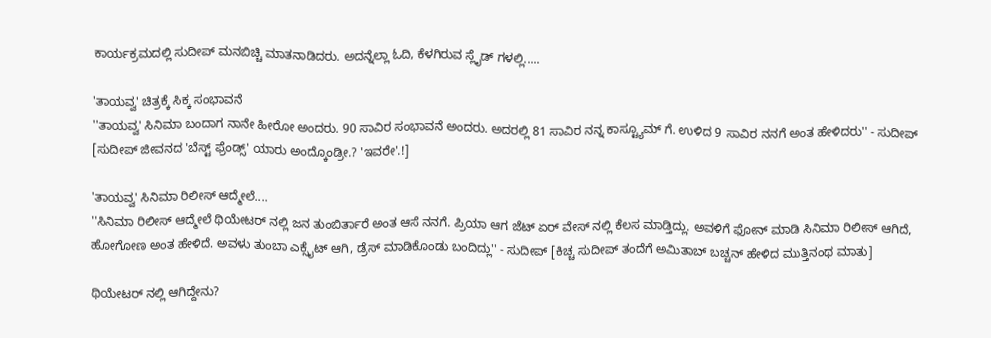ಕಾರ್ಯಕ್ರಮದಲ್ಲಿ ಸುದೀಪ್ ಮನಬಿಚ್ಚಿ ಮಾತನಾಡಿದರು. ಅದನ್ನೆಲ್ಲಾ ಓದಿ, ಕೆಳಗಿರುವ ಸ್ಲೈಡ್ ಗಳಲ್ಲಿ.....

'ತಾಯವ್ವ' ಚಿತ್ರಕ್ಕೆ ಸಿಕ್ಕ ಸಂಭಾವನೆ
''ತಾಯವ್ವ' ಸಿನಿಮಾ ಬಂದಾಗ ನಾನೇ ಹೀರೋ ಅಂದರು. 90 ಸಾವಿರ ಸಂಭಾವನೆ ಅಂದರು. ಅದರಲ್ಲಿ 81 ಸಾವಿರ ನನ್ನ ಕಾಸ್ಟ್ಯೂಮ್ ಗೆ. ಉಳಿದ 9 ಸಾವಿರ ನನಗೆ ಅಂತ ಹೇಳಿದರು'' - ಸುದೀಪ್ [ಸುದೀಪ್ ಜೀವನದ 'ಬೆಸ್ಟ್ ಫ್ರೆಂಡ್ಸ್' ಯಾರು ಅಂದ್ಕೊಂಡ್ರೀ.? 'ಇವರೇ'.!]

'ತಾಯವ್ವ' ಸಿನಿಮಾ ರಿಲೀಸ್ ಆದ್ಮೇಲೆ....
''ಸಿನಿಮಾ ರಿಲೀಸ್ ಆದ್ಮೇಲೆ ಥಿಯೇಟರ್ ನಲ್ಲಿ ಜನ ತುಂಬಿರ್ತಾರೆ ಅಂತ ಆಸೆ ನನಗೆ. ಪ್ರಿಯಾ ಆಗ ಜೆಟ್ ಏರ್ ವೇಸ್ ನಲ್ಲಿ ಕೆಲಸ ಮಾಡ್ತಿದ್ಲು. ಅವಳಿಗೆ ಫೋನ್ ಮಾಡಿ ಸಿನಿಮಾ ರಿಲೀಸ್ ಆಗಿದೆ, ಹೋಗೋಣ ಅಂತ ಹೇಳಿದೆ. ಅವಳು ತುಂಬಾ ಎಕ್ಸೈಟ್ ಆಗಿ, ಡ್ರೆಸ್ ಮಾಡಿಕೊಂಡು ಬಂದಿದ್ಲು'' - ಸುದೀಪ್ [ಕಿಚ್ಚ ಸುದೀಪ್ ತಂದೆಗೆ ಅಮಿತಾಬ್ ಬಚ್ಚನ್ ಹೇಳಿದ ಮುತ್ತಿನಂಥ ಮಾತು]

ಥಿಯೇಟರ್ ನಲ್ಲಿ ಆಗಿದ್ದೇನು?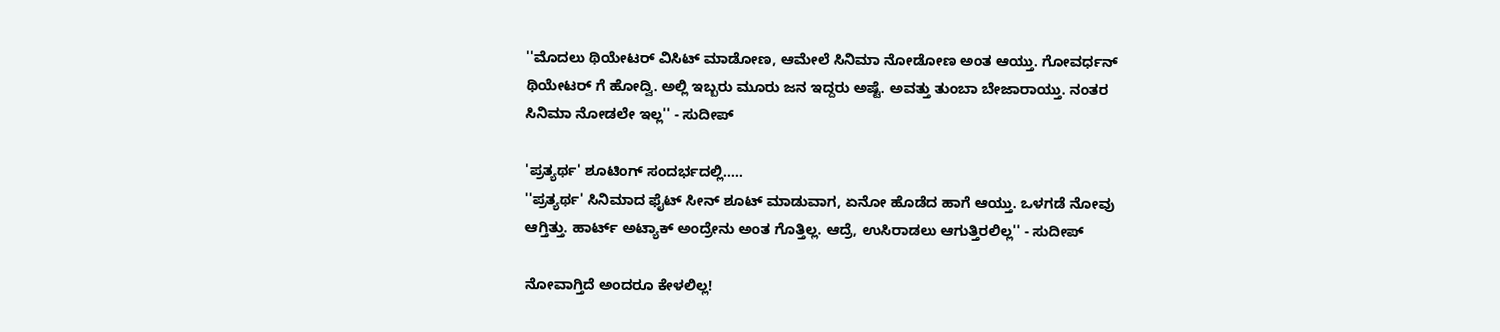''ಮೊದಲು ಥಿಯೇಟರ್ ವಿಸಿಟ್ ಮಾಡೋಣ, ಆಮೇಲೆ ಸಿನಿಮಾ ನೋಡೋಣ ಅಂತ ಆಯ್ತು. ಗೋವರ್ಧನ್ ಥಿಯೇಟರ್ ಗೆ ಹೋದ್ವಿ. ಅಲ್ಲಿ ಇಬ್ಬರು ಮೂರು ಜನ ಇದ್ದರು ಅಷ್ಟೆ. ಅವತ್ತು ತುಂಬಾ ಬೇಜಾರಾಯ್ತು. ನಂತರ ಸಿನಿಮಾ ನೋಡಲೇ ಇಲ್ಲ'' - ಸುದೀಪ್

'ಪ್ರತ್ಯರ್ಥ' ಶೂಟಿಂಗ್ ಸಂದರ್ಭದಲ್ಲಿ.....
''ಪ್ರತ್ಯರ್ಥ' ಸಿನಿಮಾದ ಫೈಟ್ ಸೀನ್ ಶೂಟ್ ಮಾಡುವಾಗ, ಏನೋ ಹೊಡೆದ ಹಾಗೆ ಆಯ್ತು. ಒಳಗಡೆ ನೋವು ಆಗ್ತಿತ್ತು. ಹಾರ್ಟ್ ಅಟ್ಯಾಕ್ ಅಂದ್ರೇನು ಅಂತ ಗೊತ್ತಿಲ್ಲ. ಆದ್ರೆ, ಉಸಿರಾಡಲು ಆಗುತ್ತಿರಲಿಲ್ಲ'' - ಸುದೀಪ್

ನೋವಾಗ್ತಿದೆ ಅಂದರೂ ಕೇಳಲಿಲ್ಲ!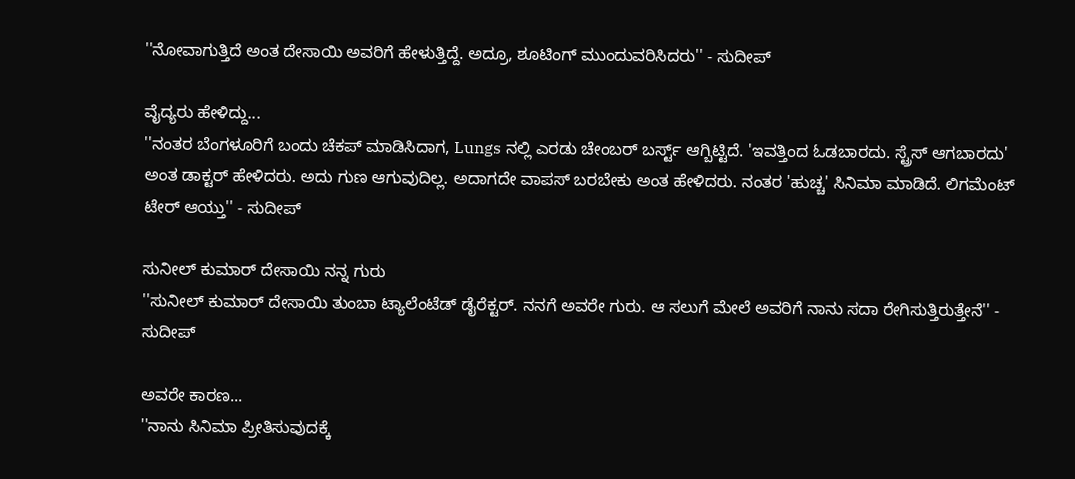''ನೋವಾಗುತ್ತಿದೆ ಅಂತ ದೇಸಾಯಿ ಅವರಿಗೆ ಹೇಳುತ್ತಿದ್ದೆ. ಅದ್ರೂ, ಶೂಟಿಂಗ್ ಮುಂದುವರಿಸಿದರು'' - ಸುದೀಪ್

ವೈದ್ಯರು ಹೇಳಿದ್ದು...
''ನಂತರ ಬೆಂಗಳೂರಿಗೆ ಬಂದು ಚೆಕಪ್ ಮಾಡಿಸಿದಾಗ, Lungs ನಲ್ಲಿ ಎರಡು ಚೇಂಬರ್ ಬರ್ಸ್ಟ್ ಆಗ್ಬಿಟ್ಟಿದೆ. 'ಇವತ್ತಿಂದ ಓಡಬಾರದು. ಸ್ಟ್ರೆಸ್ ಆಗಬಾರದು' ಅಂತ ಡಾಕ್ಟರ್ ಹೇಳಿದರು. ಅದು ಗುಣ ಆಗುವುದಿಲ್ಲ. ಅದಾಗದೇ ವಾಪಸ್ ಬರಬೇಕು ಅಂತ ಹೇಳಿದರು. ನಂತರ 'ಹುಚ್ಚ' ಸಿನಿಮಾ ಮಾಡಿದೆ. ಲಿಗಮೆಂಟ್ ಟೇರ್ ಆಯ್ತು'' - ಸುದೀಪ್

ಸುನೀಲ್ ಕುಮಾರ್ ದೇಸಾಯಿ ನನ್ನ ಗುರು
''ಸುನೀಲ್ ಕುಮಾರ್ ದೇಸಾಯಿ ತುಂಬಾ ಟ್ಯಾಲೆಂಟೆಡ್ ಡೈರೆಕ್ಟರ್. ನನಗೆ ಅವರೇ ಗುರು. ಆ ಸಲುಗೆ ಮೇಲೆ ಅವರಿಗೆ ನಾನು ಸದಾ ರೇಗಿಸುತ್ತಿರುತ್ತೇನೆ'' - ಸುದೀಪ್

ಅವರೇ ಕಾರಣ...
''ನಾನು ಸಿನಿಮಾ ಪ್ರೀತಿಸುವುದಕ್ಕೆ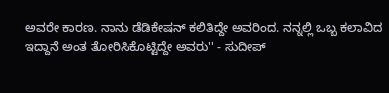ಅವರೇ ಕಾರಣ. ನಾನು ಡೆಡಿಕೇಷನ್ ಕಲಿತಿದ್ದೇ ಅವರಿಂದ. ನನ್ನಲ್ಲಿ ಒಬ್ಬ ಕಲಾವಿದ ಇದ್ದಾನೆ ಅಂತ ತೋರಿಸಿಕೊಟ್ಟಿದ್ದೇ ಅವರು'' - ಸುದೀಪ್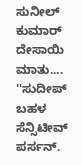ಸುನೀಲ್ ಕುಮಾರ್ ದೇಸಾಯಿ ಮಾತು....
''ಸುದೀಪ್ ಬಹಳ ಸೆನ್ಸಿಟೀವ್ ಪರ್ಸನ್.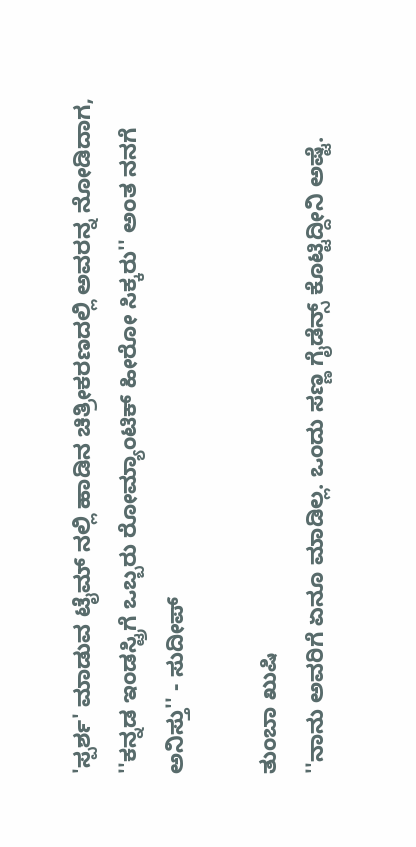'ಸ್ಪರ್ಶ' ಮಾಡುವ ಟೈಮ್ ನಲ್ಲಿ ಹಾಡಿನ ಚಿತ್ರೀಕರಣದಲ್ಲಿ ಅವರನ್ನ ನೋಡಿದಾಗ, ''ಕನ್ನಡ ಇಂಡಸ್ಟ್ರಿಗೆ ಒಬ್ಬರು ರೋಮ್ಯಾಂಟಿಕ್ ಹೀರೋ ಸಿಕ್ಕರು'' ಅಂತ ನನಗೆ ಅನಿಸ್ತು'' - ಸುದೀಪ್

ತುಂಬಾ ಖುಷಿ
''ನಾನು ಅವರಿಗೆ ಏನೂ ಮಾಡಿಲ್ಲ. ಒಂದು ಸಣ್ಣ ಗೈಡೆನ್ಸ್ ಕೊಟ್ಟಿದ್ದೀನಿ ಅಷ್ಟೆ.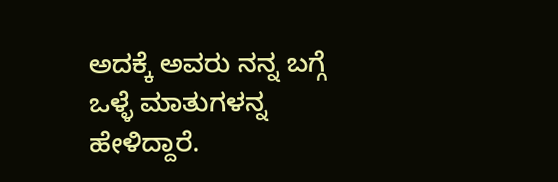ಅದಕ್ಕೆ ಅವರು ನನ್ನ ಬಗ್ಗೆ ಒಳ್ಳೆ ಮಾತುಗಳನ್ನ ಹೇಳಿದ್ದಾರೆ.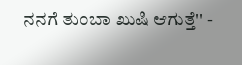ನನಗೆ ತುಂಬಾ ಖುಷಿ ಆಗುತ್ತೆ'' -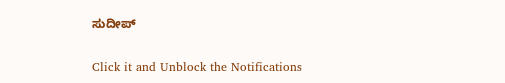ಸುದೀಪ್


Click it and Unblock the Notifications